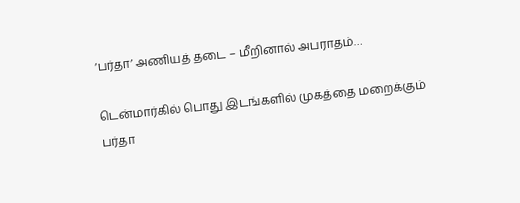‘பர்தா’ அணியத் தடை – மீறினால் அபராதம்…

டென்மார்கில் பொது இடங்களில் முகத்தை மறைக்கும் பர்தா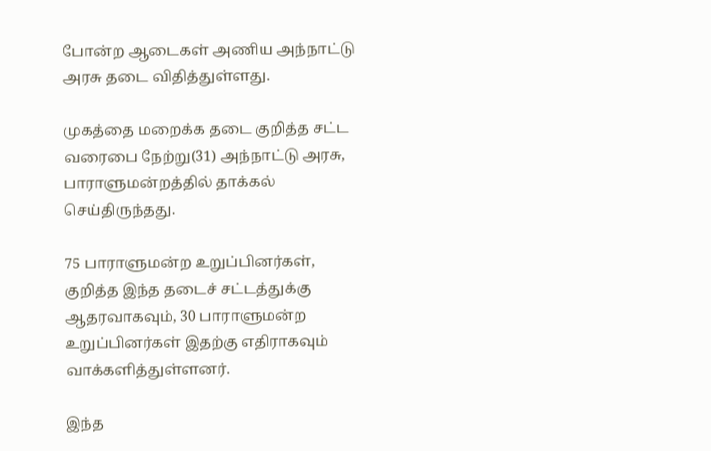போன்ற ஆடைகள் அணிய அந்நாட்டு அரசு தடை விதித்துள்ளது.

முகத்தை மறைக்க தடை குறித்த சட்ட வரைபை நேற்று(31) அந்நாட்டு அரசு, பாராளுமன்றத்தில் தாக்கல் செய்திருந்தது.

75 பாராளுமன்ற உறுப்பினர்கள், குறித்த இந்த தடைச் சட்டத்துக்கு ஆதரவாகவும், 30 பாராளுமன்ற உறுப்பினர்கள் இதற்கு எதிராகவும் வாக்களித்துள்ளனர்.

இந்த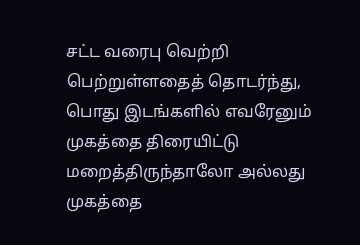சட்ட வரைபு வெற்றி பெற்றுள்ளதைத் தொடர்ந்து, பொது இடங்களில் எவரேனும் முகத்தை திரையிட்டு மறைத்திருந்தாலோ அல்லது முகத்தை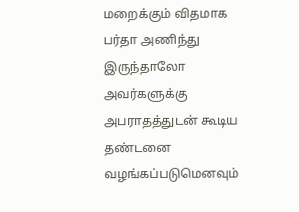மறைக்கும் விதமாக பர்தா அணிந்து இருந்தாலோ அவர்களுக்கு அபராதத்துடன் கூடிய தண்டனை வழங்கப்படுமெனவும்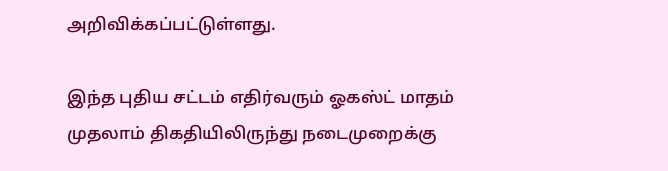அறிவிக்கப்பட்டுள்ளது.

இந்த புதிய சட்டம் எதிர்வரும் ஓகஸ்ட் மாதம் முதலாம் திகதியிலிருந்து நடைமுறைக்கு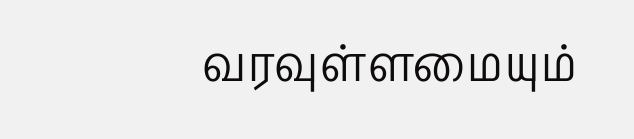வரவுள்ளமையும்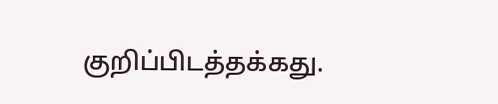குறிப்பிடத்தக்கது.